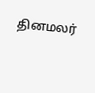தினமலர்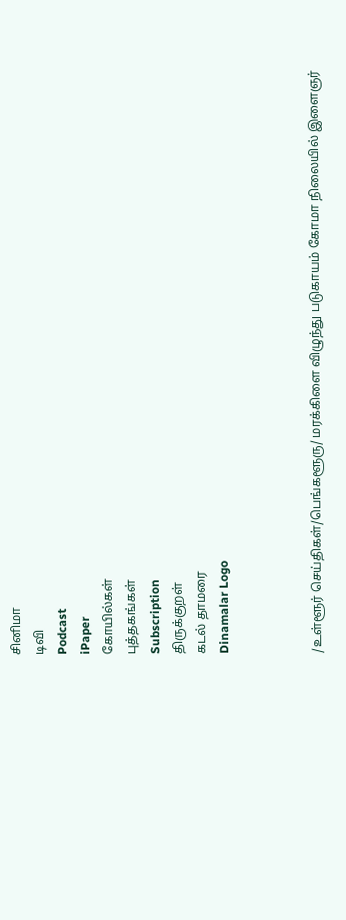சினிமா
டிவி
Podcast
iPaper
கோயில்கள்
புத்தகங்கள்
Subscription
திருக்குறள்
கடல் தாமரை
Dinamalar Logo



/உள்ளூர் செய்திகள்/பெங்களூரு/ மரக்கிளை விழுந்து படுகாயம் கோமா நிலையில் இளைஞர்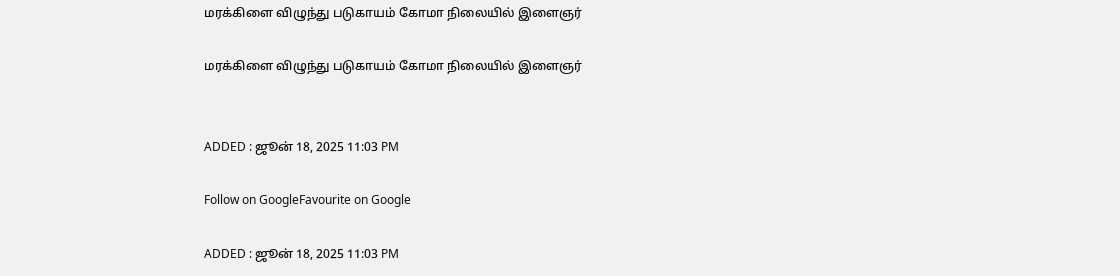மரக்கிளை விழுந்து படுகாயம் கோமா நிலையில் இளைஞர்

மரக்கிளை விழுந்து படுகாயம் கோமா நிலையில் இளைஞர்


ADDED : ஜூன் 18, 2025 11:03 PM

Follow on GoogleFavourite on Google

ADDED : ஜூன் 18, 2025 11:03 PM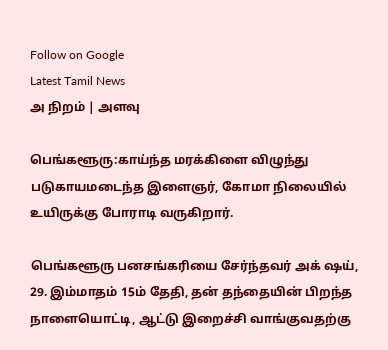Follow on Google
Latest Tamil News
அ நிறம் | அளவு

பெங்களூரு:காய்ந்த மரக்கிளை விழுந்து படுகாயமடைந்த இளைஞர், கோமா நிலையில் உயிருக்கு போராடி வருகிறார்.

பெங்களூரு பனசங்கரியை சேர்ந்தவர் அக் ஷய், 29. இம்மாதம் 15ம் தேதி, தன் தந்தையின் பிறந்த நாளையொட்டி, ஆட்டு இறைச்சி வாங்குவதற்கு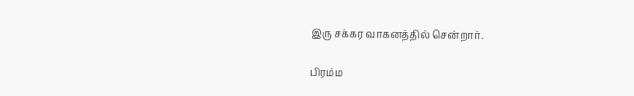இரு சக்கர வாகனத்தில் சென்றார்.

பிரம்ம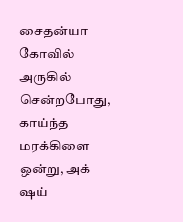சைதன்யா கோவில் அருகில் சென்றபோது, காய்ந்த மரக்கிளை ஒன்று, அக் ஷய்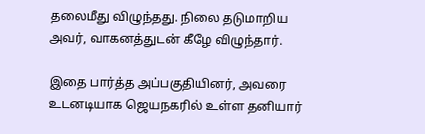தலைமீது விழுந்தது. நிலை தடுமாறிய அவர், வாகனத்துடன் கீழே விழுந்தார்.

இதை பார்த்த அப்பகுதியினர், அவரை உடனடியாக ஜெயநகரில் உள்ள தனியார்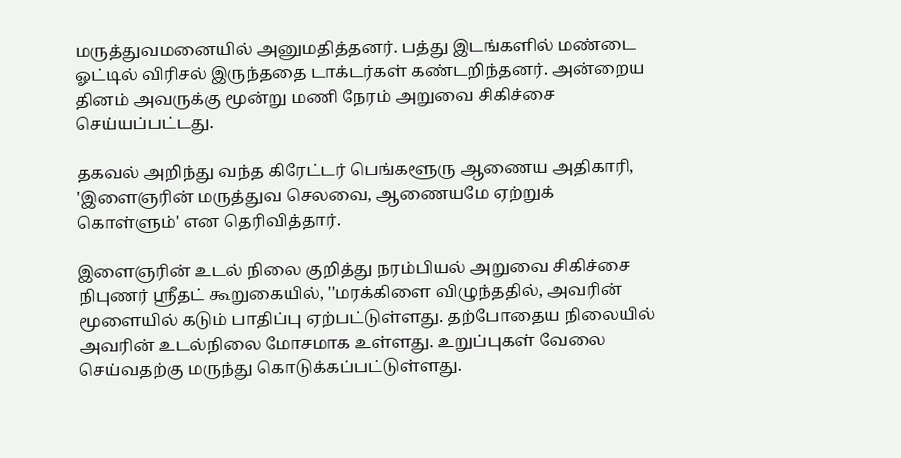மருத்துவமனையில் அனுமதித்தனர். பத்து இடங்களில் மண்டை ஓட்டில் விரிசல் இருந்ததை டாக்டர்கள் கண்டறிந்தனர். அன்றைய தினம் அவருக்கு மூன்று மணி நேரம் அறுவை சிகிச்சை செய்யப்பட்டது.

தகவல் அறிந்து வந்த கிரேட்டர் பெங்களூரு ஆணைய அதிகாரி, 'இளைஞரின் மருத்துவ செலவை, ஆணையமே ஏற்றுக் கொள்ளும்' என தெரிவித்தார்.

இளைஞரின் உடல் நிலை குறித்து நரம்பியல் அறுவை சிகிச்சை நிபுணர் ஸ்ரீதட் கூறுகையில், ''மரக்கிளை விழுந்ததில், அவரின் மூளையில் கடும் பாதிப்பு ஏற்பட்டுள்ளது. தற்போதைய நிலையில் அவரின் உடல்நிலை மோசமாக உள்ளது. உறுப்புகள் வேலை செய்வதற்கு மருந்து கொடுக்கப்பட்டுள்ளது.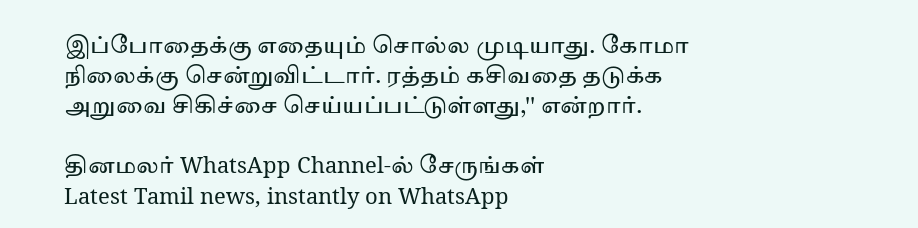இப்போதைக்கு எதையும் சொல்ல முடியாது. கோமா நிலைக்கு சென்றுவிட்டார். ரத்தம் கசிவதை தடுக்க அறுவை சிகிச்சை செய்யப்பட்டுள்ளது,'' என்றார்.

தினமலர் WhatsApp Channel-ல் சேருங்கள்
Latest Tamil news, instantly on WhatsApp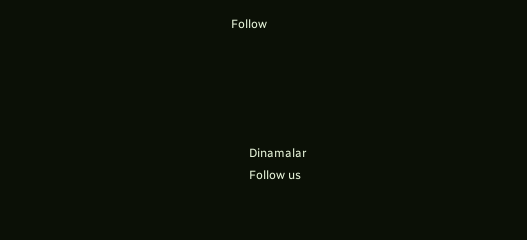Follow





      Dinamalar
      Follow us